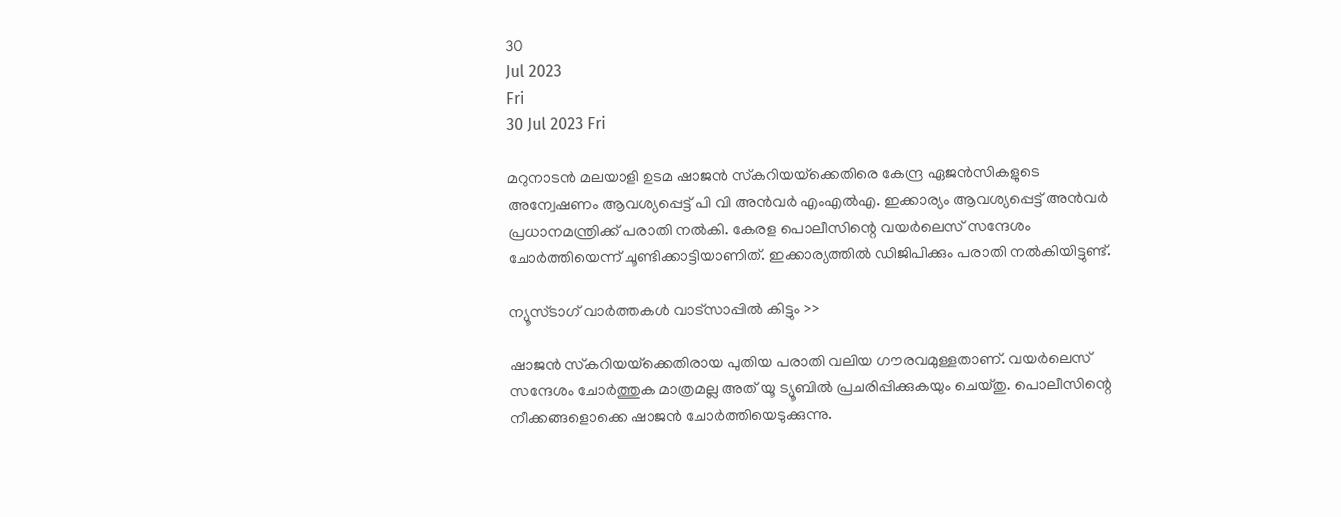30
Jul 2023
Fri
30 Jul 2023 Fri

മറുനാടന്‍ മലയാളി ഉടമ ഷാജന്‍ സ്‌കറിയയ്‌ക്കെതിരെ കേന്ദ്ര ഏജന്‍സികളുടെ അന്വേഷണം ആവശ്യപ്പെട്ട് പി വി അന്‍വര്‍ എംഎല്‍എ. ഇക്കാര്യം ആവശ്യപ്പെട്ട് അൻവർ പ്രധാനമന്ത്രിക്ക് പരാതി നല്‍കി. കേരള പൊലീസിന്റെ വയര്‍ലെസ് സന്ദേശം ചോര്‍ത്തിയെന്ന് ചൂണ്ടിക്കാട്ടിയാണിത്. ഇക്കാര്യത്തിൽ ഡിജിപിക്കും പരാതി നല്‍കിയിട്ടുണ്ട്.

ന്യൂസ്ടാഗ് വാര്‍ത്തകള്‍ വാട്‌സാപ്പില്‍ കിട്ടും >>

ഷാജന്‍ സ്‌കറിയയ്‌ക്കെതിരായ പുതിയ പരാതി വലിയ ഗൗരവമുള്ളതാണ്. വയർലെസ് സന്ദേശം ചോര്‍ത്തുക മാത്രമല്ല അത് യൂ ട്യൂബില്‍ പ്രചരിപ്പിക്കുകയും ചെയ്തു. പൊലീസിന്റെ നീക്കങ്ങളൊക്കെ ഷാജന്‍ ചോര്‍ത്തിയെടുക്കുന്നു.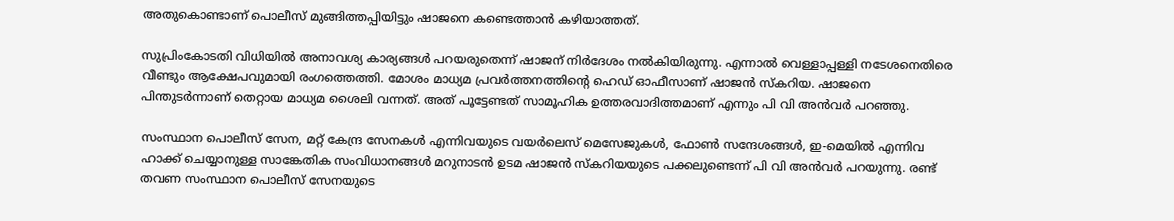അതുകൊണ്ടാണ് പൊലീസ് മുങ്ങിത്തപ്പിയിട്ടും ഷാജനെ കണ്ടെത്താന്‍ കഴിയാത്തത്.

സുപ്രിംകോടതി വിധിയില്‍ അനാവശ്യ കാര്യങ്ങള്‍ പറയരുതെന്ന് ഷാജന് നിര്‍ദേശം നല്‍കിയിരുന്നു. എന്നാല്‍ വെള്ളാപ്പള്ളി നടേശനെതിരെ വീണ്ടും ആക്ഷേപവുമായി രംഗത്തെത്തി. മോശം മാധ്യമ പ്രവര്‍ത്തനത്തിന്റെ ഹെഡ് ഓഫീസാണ് ഷാജന്‍ സ്‌കറിയ. ഷാജനെ പിന്തുടര്‍ന്നാണ് തെറ്റായ മാധ്യമ ശൈലി വന്നത്. അത് പൂട്ടേണ്ടത് സാമൂഹിക ഉത്തരവാദിത്തമാണ് എന്നും പി വി അന്‍വര്‍ പറഞ്ഞു.

സംസ്ഥാന പൊലീസ് സേന, മറ്റ് കേന്ദ്ര സേനകള്‍ എന്നിവയുടെ വയര്‍ലെസ് മെസേജുകള്‍, ഫോണ്‍ സന്ദേശങ്ങള്‍, ഇ-മെയില്‍ എന്നിവ ഹാക്ക് ചെയ്യാനുള്ള സാങ്കേതിക സംവിധാനങ്ങള്‍ മറുനാടന്‍ ഉടമ ഷാജന്‍ സ്‌കറിയയുടെ പക്കലുണ്ടെന്ന് പി വി അന്‍വര്‍ പറയുന്നു. രണ്ട് തവണ സംസ്ഥാന പൊലീസ് സേനയുടെ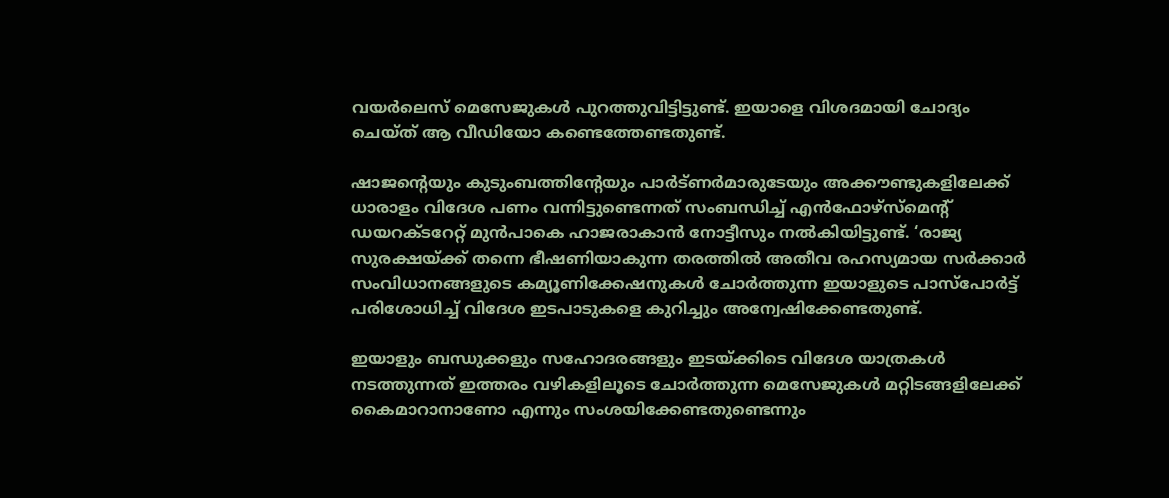വയര്‍ലെസ് മെസേജുകള്‍ പുറത്തുവിട്ടിട്ടുണ്ട്. ഇയാളെ വിശദമായി ചോദ്യം ചെയ്ത് ആ വീഡിയോ കണ്ടെത്തേണ്ടതുണ്ട്.

ഷാജന്റെയും കുടുംബത്തിന്റേയും പാര്‍ട്ണര്‍മാരുടേയും അക്കൗണ്ടുകളിലേക്ക് ധാരാളം വിദേശ പണം വന്നിട്ടുണ്ടെന്നത് സംബന്ധിച്ച് എന്‍ഫോഴ്‌സ്‌മെന്റ് ഡയറക്ടറേറ്റ് മുന്‍പാകെ ഹാജരാകാന്‍ നോട്ടീസും നല്‍കിയിട്ടുണ്ട്. ‘രാജ്യ സുരക്ഷയ്ക്ക് തന്നെ ഭീഷണിയാകുന്ന തരത്തില്‍ അതീവ രഹസ്യമായ സര്‍ക്കാര്‍ സംവിധാനങ്ങളുടെ കമ്യൂണിക്കേഷനുകള്‍ ചോര്‍ത്തുന്ന ഇയാളുടെ പാസ്‌പോര്‍ട്ട് പരിശോധിച്ച് വിദേശ ഇടപാടുകളെ കുറിച്ചും അന്വേഷിക്കേണ്ടതുണ്ട്.

ഇയാളും ബന്ധുക്കളും സഹോദരങ്ങളും ഇടയ്ക്കിടെ വിദേശ യാത്രകള്‍ നടത്തുന്നത് ഇത്തരം വഴികളിലൂടെ ചോര്‍ത്തുന്ന മെസേജുകള്‍ മറ്റിടങ്ങളിലേക്ക് കൈമാറാനാണോ എന്നും സംശയിക്കേണ്ടതുണ്ടെന്നും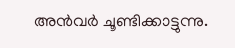അൻവർ ചൂണ്ടിക്കാട്ടുന്നു.